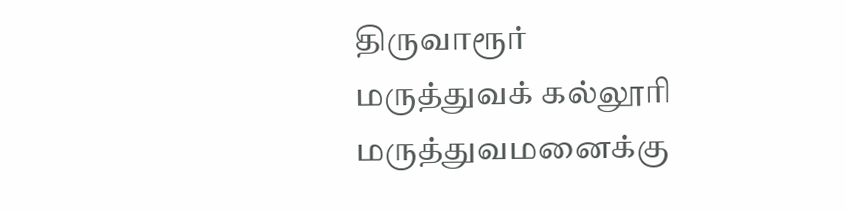திருவாரூர்
மருத்துவக் கல்லூரி மருத்துவமனைக்கு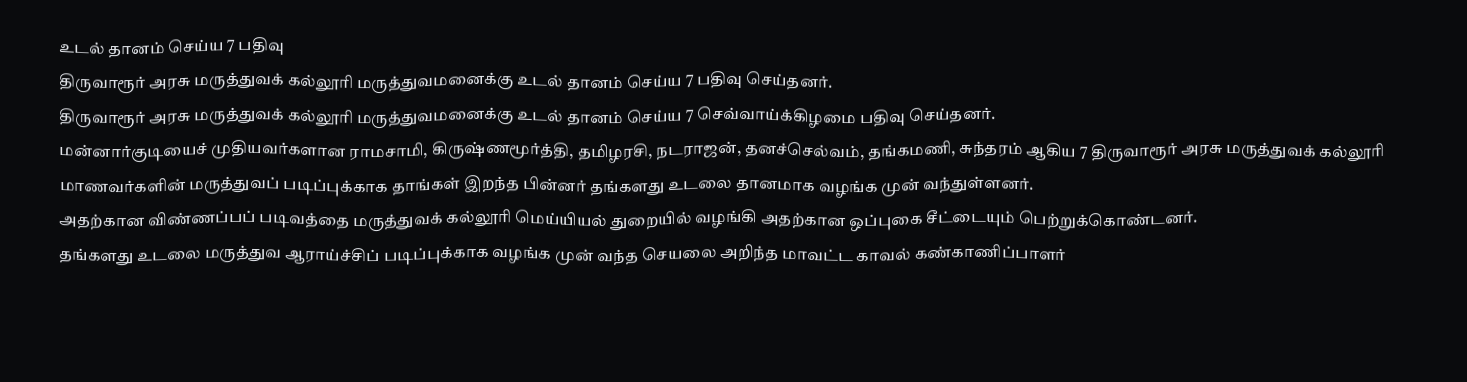உடல் தானம் செய்ய 7 பதிவு
திருவாரூர் அரசு மருத்துவக் கல்லூரி மருத்துவமனைக்கு உடல் தானம் செய்ய 7 பதிவு செய்தனர்.
திருவாரூர் அரசு மருத்துவக் கல்லூரி மருத்துவமனைக்கு உடல் தானம் செய்ய 7 செவ்வாய்க்கிழமை பதிவு செய்தனர்.
மன்னார்குடியைச் முதியவர்களான ராமசாமி, கிருஷ்ணமூர்த்தி, தமிழரசி, நடராஜன், தனச்செல்வம், தங்கமணி, சுந்தரம் ஆகிய 7 திருவாரூர் அரசு மருத்துவக் கல்லூரி மாணவர்களின் மருத்துவப் படிப்புக்காக தாங்கள் இறந்த பின்னர் தங்களது உடலை தானமாக வழங்க முன் வந்துள்ளனர்.
அதற்கான விண்ணப்பப் படிவத்தை மருத்துவக் கல்லூரி மெய்யியல் துறையில் வழங்கி அதற்கான ஒப்புகை சீட்டையும் பெற்றுக்கொண்டனர்.
தங்களது உடலை மருத்துவ ஆராய்ச்சிப் படிப்புக்காக வழங்க முன் வந்த செயலை அறிந்த மாவட்ட காவல் கண்காணிப்பாளர்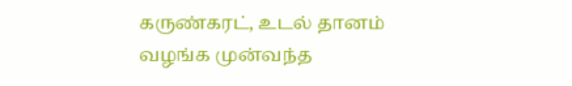கருண்கரட், உடல் தானம் வழங்க முன்வந்த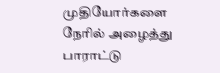முதியோர்களை நேரில் அழைத்து பாராட்டு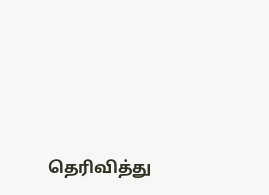தெரிவித்து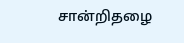சான்றிதழை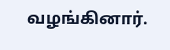வழங்கினார்.